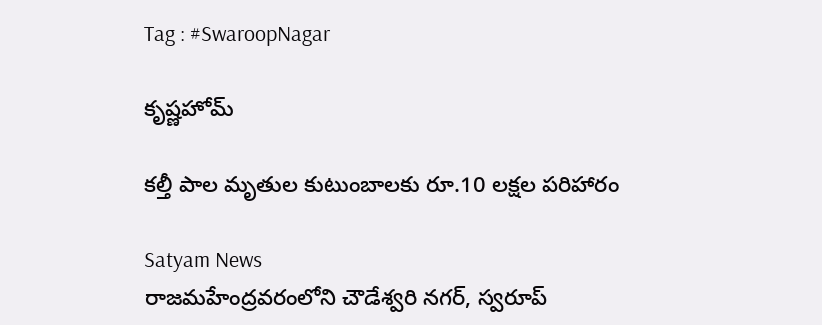Tag : #SwaroopNagar

కృష్ణహోమ్

కల్తీ పాల మృతుల కుటుంబాలకు రూ.10 లక్షల పరిహారం

Satyam News
రాజమహేంద్రవరంలోని చౌడేశ్వరి నగర్, స్వరూప్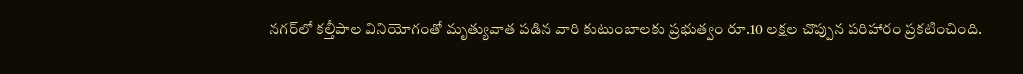నగర్‌లో కల్తీపాల వినియోగంతో మృత్యువాత పడిన వారి కుటుంబాలకు ప్రభుత్వం రూ.10 లక్షల చొప్పున పరిహారం ప్రకటించింది.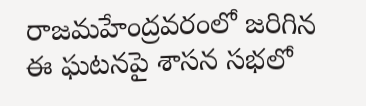రాజమహేంద్రవరంలో జరిగిన ఈ ఘటనపై శాసన సభలో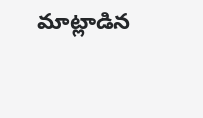మాట్లాడిన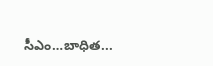సీఎం…బాధిత...